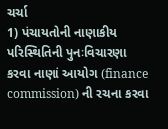ચર્ચા
1) પંચાયતોની નાણાકીય પરિસ્થિતિની પુનઃવિચારણા કરવા નાણાં આયોગ (finance commission) ની રચના કરવા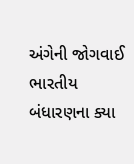અંગેની જોગવાઈ ભારતીય બંધારણના ક્યા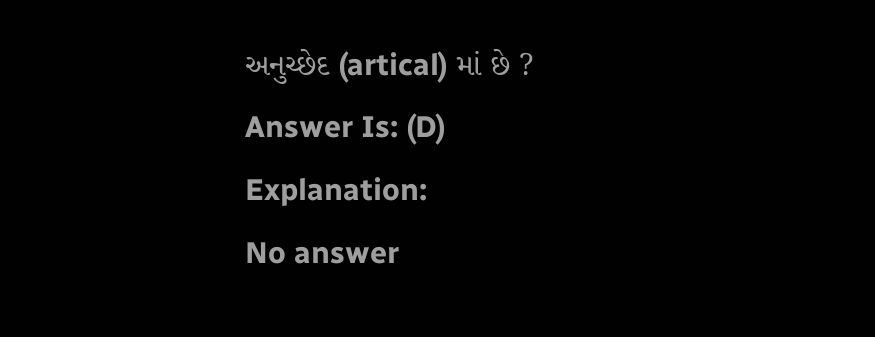અનુચ્છેદ (artical) માં છે ?
Answer Is: (D)
Explanation:
No answer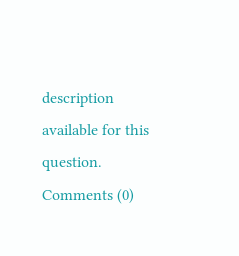description available for this question.
Comments (0)